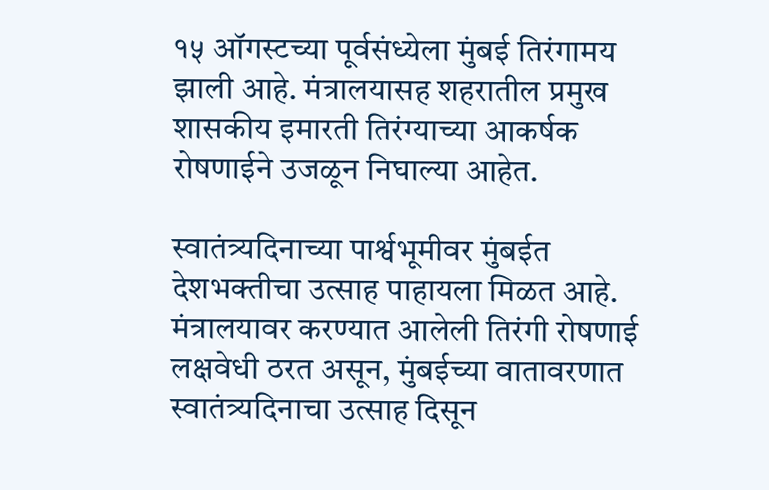१५ ऑगस्टच्या पूर्वसंध्येला मुंबई तिरंगामय झाली आहे. मंत्रालयासह शहरातील प्रमुख शासकीय इमारती तिरंग्याच्या आकर्षक रोषणाईने उजळून निघाल्या आहेत.

स्वातंत्र्यदिनाच्या पार्श्वभूमीवर मुंबईत देशभक्तीचा उत्साह पाहायला मिळत आहे. मंत्रालयावर करण्यात आलेली तिरंगी रोषणाई लक्षवेधी ठरत असून, मुंबईच्या वातावरणात स्वातंत्र्यदिनाचा उत्साह दिसून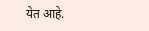येत आहे.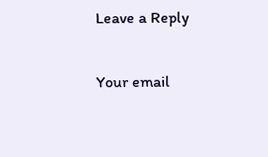Leave a Reply

Your email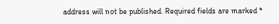address will not be published. Required fields are marked *